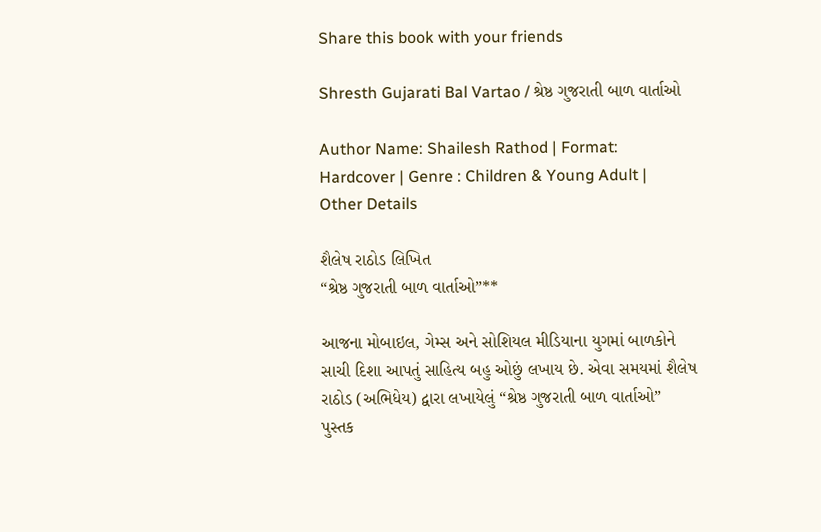Share this book with your friends

Shresth Gujarati Bal Vartao / શ્રેષ્ઠ ગુજરાતી બાળ વાર્તાઓ

Author Name: Shailesh Rathod | Format: Hardcover | Genre : Children & Young Adult | Other Details

શૈલેષ રાઠોડ લિખિત
“શ્રેષ્ઠ ગુજરાતી બાળ વાર્તાઓ”**

આજના મોબાઇલ, ગેમ્સ અને સોશિયલ મીડિયાના યુગમાં બાળકોને સાચી દિશા આપતું સાહિત્ય બહુ ઓછું લખાય છે. એવા સમયમાં શૈલેષ રાઠોડ (અભિધેય) દ્વારા લખાયેલું “શ્રેષ્ઠ ગુજરાતી બાળ વાર્તાઓ” પુસ્તક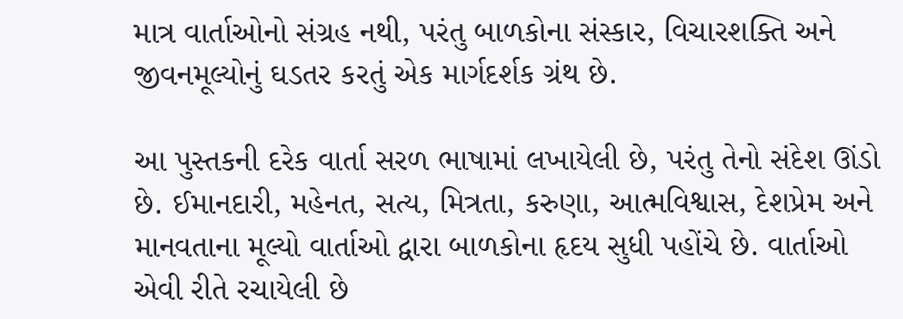માત્ર વાર્તાઓનો સંગ્રહ નથી, પરંતુ બાળકોના સંસ્કાર, વિચારશક્તિ અને જીવનમૂલ્યોનું ઘડતર કરતું એક માર્ગદર્શક ગ્રંથ છે.

આ પુસ્તકની દરેક વાર્તા સરળ ભાષામાં લખાયેલી છે, પરંતુ તેનો સંદેશ ઊંડો છે. ઈમાનદારી, મહેનત, સત્ય, મિત્રતા, કરુણા, આત્મવિશ્વાસ, દેશપ્રેમ અને માનવતાના મૂલ્યો વાર્તાઓ દ્વારા બાળકોના હૃદય સુધી પહોંચે છે. વાર્તાઓ એવી રીતે રચાયેલી છે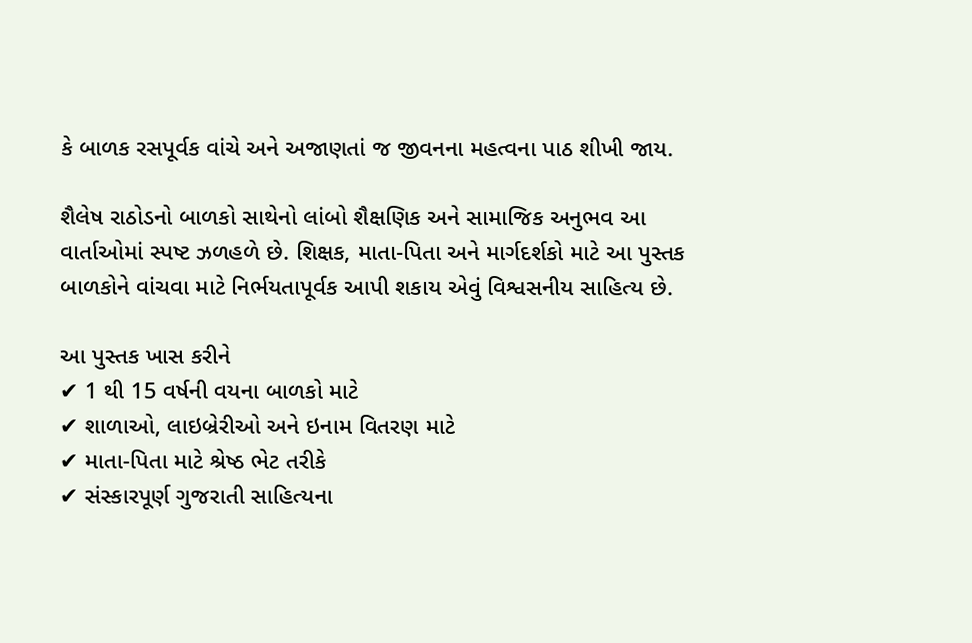કે બાળક રસપૂર્વક વાંચે અને અજાણતાં જ જીવનના મહત્વના પાઠ શીખી જાય.

શૈલેષ રાઠોડનો બાળકો સાથેનો લાંબો શૈક્ષણિક અને સામાજિક અનુભવ આ વાર્તાઓમાં સ્પષ્ટ ઝળહળે છે. શિક્ષક, માતા-પિતા અને માર્ગદર્શકો માટે આ પુસ્તક બાળકોને વાંચવા માટે નિર્ભયતાપૂર્વક આપી શકાય એવું વિશ્વસનીય સાહિત્ય છે.

આ પુસ્તક ખાસ કરીને
✔ 1 થી 15 વર્ષની વયના બાળકો માટે
✔ શાળાઓ, લાઇબ્રેરીઓ અને ઇનામ વિતરણ માટે
✔ માતા-પિતા માટે શ્રેષ્ઠ ભેટ તરીકે
✔ સંસ્કારપૂર્ણ ગુજરાતી સાહિત્યના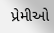પ્રેમીઓ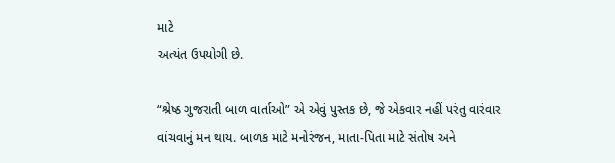માટે
અત્યંત ઉપયોગી છે.

“શ્રેષ્ઠ ગુજરાતી બાળ વાર્તાઓ” એ એવું પુસ્તક છે, જે એકવાર નહીં પરંતુ વારંવાર વાંચવાનું મન થાય. બાળક માટે મનોરંજન, માતા-પિતા માટે સંતોષ અને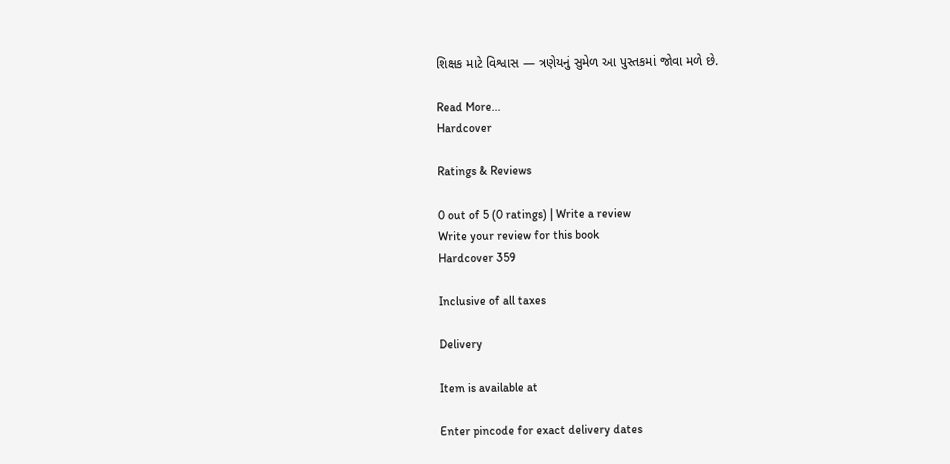શિક્ષક માટે વિશ્વાસ — ત્રણેયનું સુમેળ આ પુસ્તકમાં જોવા મળે છે.

Read More...
Hardcover

Ratings & Reviews

0 out of 5 (0 ratings) | Write a review
Write your review for this book
Hardcover 359

Inclusive of all taxes

Delivery

Item is available at

Enter pincode for exact delivery dates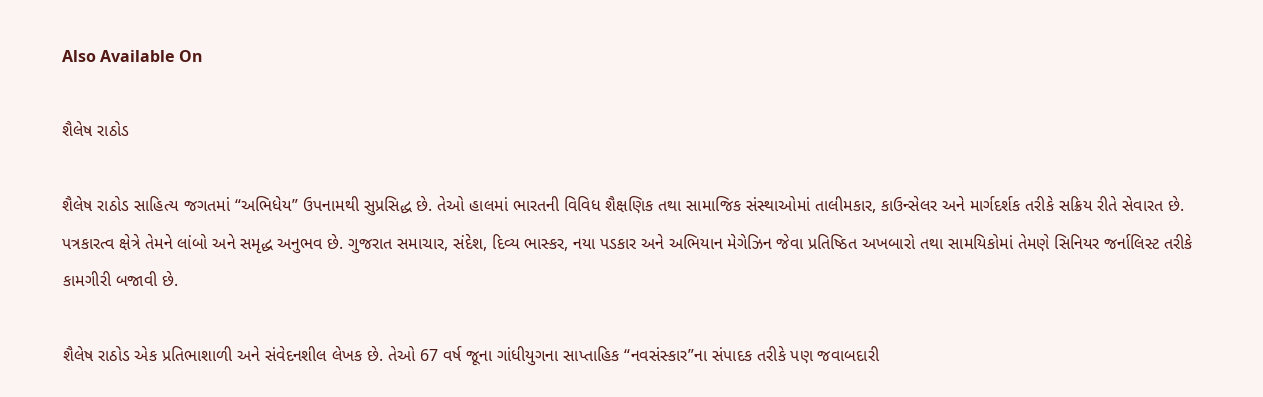Also Available On

શૈલેષ રાઠોડ

શૈલેષ રાઠોડ સાહિત્ય જગતમાં “અભિધેય” ઉપનામથી સુપ્રસિદ્ધ છે. તેઓ હાલમાં ભારતની વિવિધ શૈક્ષણિક તથા સામાજિક સંસ્થાઓમાં તાલીમકાર, કાઉન્સેલર અને માર્ગદર્શક તરીકે સક્રિય રીતે સેવારત છે. પત્રકારત્વ ક્ષેત્રે તેમને લાંબો અને સમૃદ્ધ અનુભવ છે. ગુજરાત સમાચાર, સંદેશ, દિવ્ય ભાસ્કર, નયા પડકાર અને અભિયાન મેગેઝિન જેવા પ્રતિષ્ઠિત અખબારો તથા સામયિકોમાં તેમણે સિનિયર જર્નાલિસ્ટ તરીકે કામગીરી બજાવી છે.

શૈલેષ રાઠોડ એક પ્રતિભાશાળી અને સંવેદનશીલ લેખક છે. તેઓ 67 વર્ષ જૂના ગાંધીયુગના સાપ્તાહિક “નવસંસ્કાર”ના સંપાદક તરીકે પણ જવાબદારી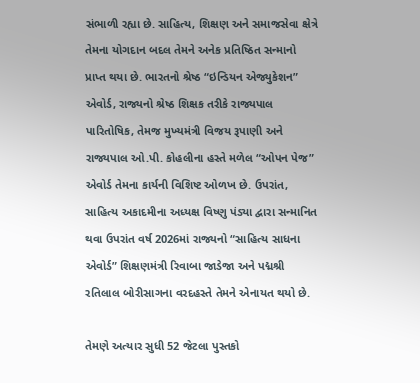સંભાળી રહ્યા છે. સાહિત્ય, શિક્ષણ અને સમાજસેવા ક્ષેત્રે તેમના યોગદાન બદલ તેમને અનેક પ્રતિષ્ઠિત સન્માનો પ્રાપ્ત થયા છે. ભારતનો શ્રેષ્ઠ “ઇન્ડિયન એજ્યુકેશન” એવોર્ડ, રાજ્યનો શ્રેષ્ઠ શિક્ષક તરીકે રાજ્યપાલ પારિતોષિક, તેમજ મુખ્યમંત્રી વિજય રૂપાણી અને રાજ્યપાલ ઓ.પી. કોહલીના હસ્તે મળેલ “ઓપન પેજ” એવોર્ડ તેમના કાર્યની વિશિષ્ટ ઓળખ છે. ઉપરાંત, સાહિત્ય અકાદમીના અધ્યક્ષ વિષ્ણુ પંડ્યા દ્વારા સન્માનિત થવા ઉપરાંત વર્ષ 2026માં રાજ્યનો “સાહિત્ય સાધના એવોર્ડ” શિક્ષણમંત્રી રિવાબા જાડેજા અને પદ્મશ્રી રતિલાલ બોરીસાગના વરદહસ્તે તેમને એનાયત થયો છે.

તેમણે અત્યાર સુધી 52 જેટલા પુસ્તકો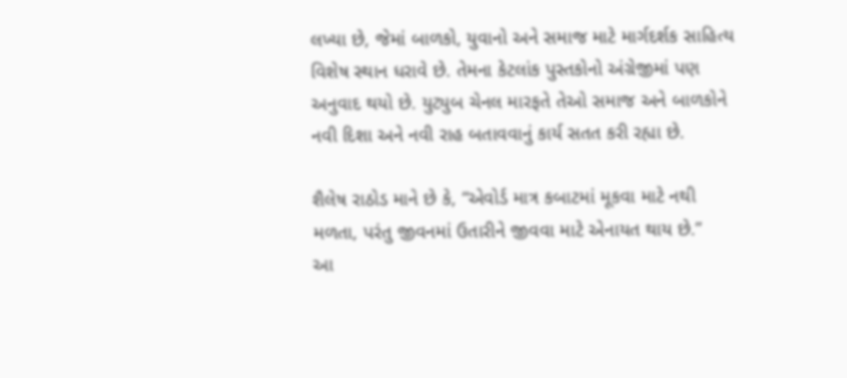લખ્યા છે, જેમાં બાળકો, યુવાનો અને સમાજ માટે માર્ગદર્શક સાહિત્ય વિશેષ સ્થાન ધરાવે છે. તેમના કેટલાંક પુસ્તકોનો અંગ્રેજીમાં પણ અનુવાદ થયો છે. યુટ્યુબ ચેનલ મારફતે તેઓ સમાજ અને બાળકોને નવી દિશા અને નવી રાહ બતાવવાનું કાર્ય સતત કરી રહ્યા છે.

શૈલેષ રાઠોડ માને છે કે, “એવોર્ડ માત્ર કબાટમાં મૂકવા માટે નથી મળતા, પરંતુ જીવનમાં ઉતારીને જીવવા માટે એનાયત થાય છે.”
આ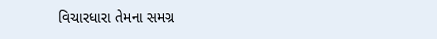વિચારધારા તેમના સમગ્ર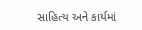સાહિત્ય અને કાર્યમાં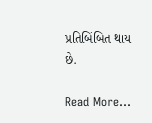પ્રતિબિંબિત થાય છે.

Read More...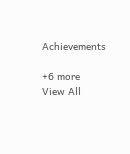Achievements

+6 more
View All